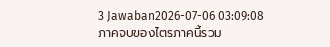3 Jawaban2026-07-06 03:09:08
ภาคจบของไตรภาคนี้รวม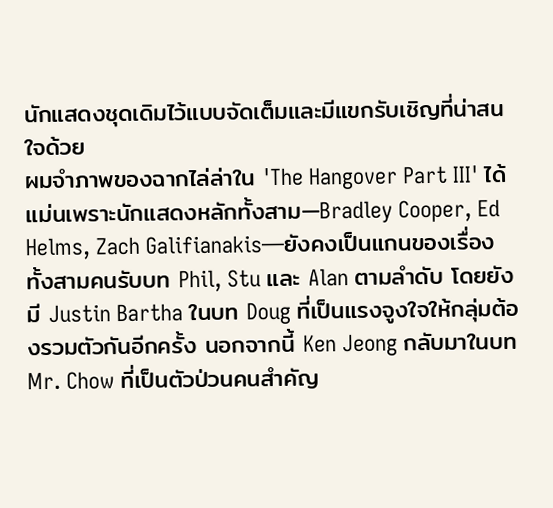นักแสดงชุดเดิมไว้แบบจัดเต็มและมีแขกรับเชิญที่น่าสนใจด้วย
ผมจำภาพของฉากไล่ล่าใน 'The Hangover Part III' ได้แม่นเพราะนักแสดงหลักทั้งสาม—Bradley Cooper, Ed Helms, Zach Galifianakis—ยังคงเป็นแกนของเรื่อง ทั้งสามคนรับบท Phil, Stu และ Alan ตามลำดับ โดยยังมี Justin Bartha ในบท Doug ที่เป็นแรงจูงใจให้กลุ่มต้องรวมตัวกันอีกครั้ง นอกจากนี้ Ken Jeong กลับมาในบท Mr. Chow ที่เป็นตัวป่วนคนสำคัญ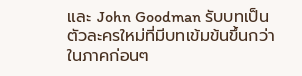และ John Goodman รับบทเป็นตัวละครใหม่ที่มีบทเข้มข้นขึ้นกว่าในภาคก่อนๆ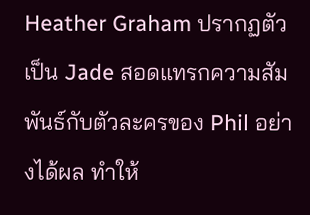Heather Graham ปรากฏตัวเป็น Jade สอดแทรกความสัมพันธ์กับตัวละครของ Phil อย่างได้ผล ทำให้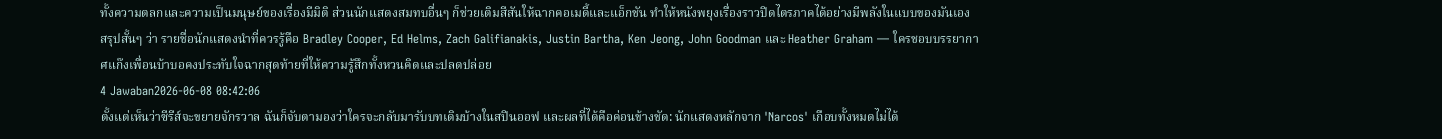ทั้งความตลกและความเป็นมนุษย์ของเรื่องมีมิติ ส่วนนักแสดงสมทบอื่นๆ ก็ช่วยเติมสีสันให้ฉากคอเมดี้และแอ็กชัน ทำให้หนังพยุงเรื่องราวปิดไตรภาคได้อย่างมีพลังในแบบของมันเอง
สรุปสั้นๆ ว่า รายชื่อนักแสดงนำที่ควรรู้คือ Bradley Cooper, Ed Helms, Zach Galifianakis, Justin Bartha, Ken Jeong, John Goodman และ Heather Graham — ใครชอบบรรยากาศแก๊งเพื่อนบ้าบอคงประทับใจฉากสุดท้ายที่ให้ความรู้สึกทั้งหวนคิดและปลดปล่อย
4 Jawaban2026-06-08 08:42:06
ตั้งแต่เห็นว่าซีรีส์จะขยายจักรวาล ฉันก็จับตามองว่าใครจะกลับมารับบทเดิมบ้างในสปินออฟ และผลที่ได้คือค่อนข้างชัด: นักแสดงหลักจาก 'Narcos' เกือบทั้งหมดไม่ได้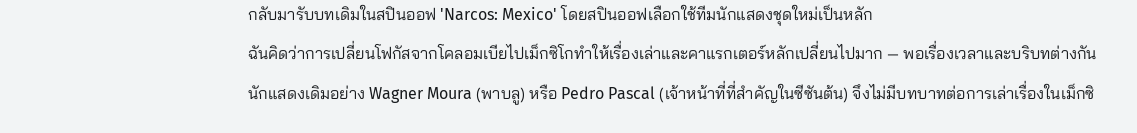กลับมารับบทเดิมในสปินออฟ 'Narcos: Mexico' โดยสปินออฟเลือกใช้ทีมนักแสดงชุดใหม่เป็นหลัก
ฉันคิดว่าการเปลี่ยนโฟกัสจากโคลอมเบียไปเม็กซิโกทำให้เรื่องเล่าและคาแรกเตอร์หลักเปลี่ยนไปมาก — พอเรื่องเวลาและบริบทต่างกัน นักแสดงเดิมอย่าง Wagner Moura (พาบลู) หรือ Pedro Pascal (เจ้าหน้าที่ที่สำคัญในซีซันต้น) จึงไม่มีบทบาทต่อการเล่าเรื่องในเม็กซิ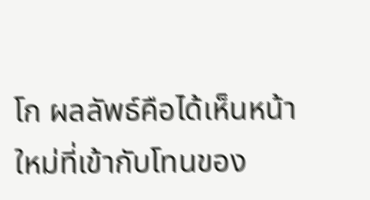โก ผลลัพธ์คือได้เห็นหน้าใหม่ที่เข้ากับโทนของ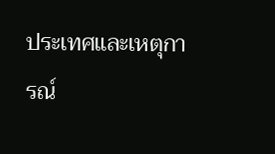ประเทศและเหตุการณ์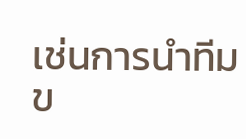เช่นการนำทีมข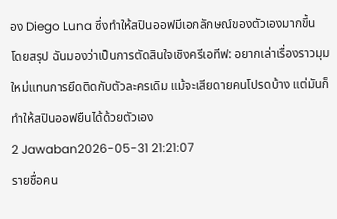อง Diego Luna ซึ่งทำให้สปินออฟมีเอกลักษณ์ของตัวเองมากขึ้น
โดยสรุป ฉันมองว่าเป็นการตัดสินใจเชิงครีเอทีฟ: อยากเล่าเรื่องราวมุมใหม่แทนการยึดติดกับตัวละครเดิม แม้จะเสียดายคนโปรดบ้าง แต่มันก็ทำให้สปินออฟยืนได้ด้วยตัวเอง
2 Jawaban2026-05-31 21:21:07
รายชื่อคน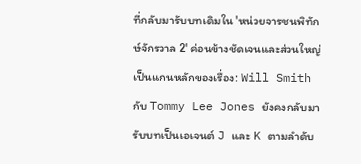ที่กลับมารับบทเดิมใน 'หน่วยจารชนพิทักษ์จักรวาล 2' ค่อนข้างชัดเจนและส่วนใหญ่เป็นแกนหลักของเรื่อง: Will Smith กับ Tommy Lee Jones ยังคงกลับมารับบทเป็นเอเจนต์ J และ K ตามลำดับ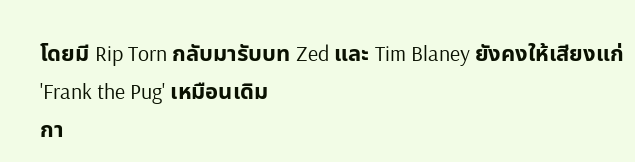โดยมี Rip Torn กลับมารับบท Zed และ Tim Blaney ยังคงให้เสียงแก่ 'Frank the Pug' เหมือนเดิม
กา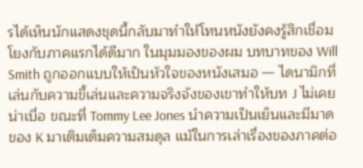รได้เห็นนักแสดงชุดนี้กลับมาทำให้โทนหนังยังคงรู้สึกเชื่อมโยงกับภาคแรกได้ดีมาก ในมุมมองของผม บทบาทของ Will Smith ถูกออกแบบให้เป็นหัวใจของหนังเสมอ — ไดนามิกที่เล่นกับความขี้เล่นและความจริงจังของเขาทำให้บท J ไม่เคยน่าเบื่อ ขณะที่ Tommy Lee Jones นำความเป็นเย็นและมีมาดของ K มาเติมเต็มความสมดุล แม้ในการเล่าเรื่องของภาคต่อ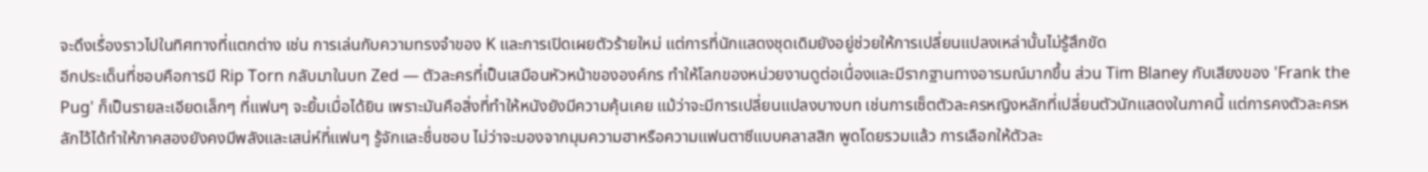จะดึงเรื่องราวไปในทิศทางที่แตกต่าง เช่น การเล่นกับความทรงจำของ K และการเปิดเผยตัวร้ายใหม่ แต่การที่นักแสดงชุดเดิมยังอยู่ช่วยให้การเปลี่ยนแปลงเหล่านั้นไม่รู้สึกขัด
อีกประเด็นที่ชอบคือการมี Rip Torn กลับมาในบท Zed — ตัวละครที่เป็นเสมือนหัวหน้าขององค์กร ทำให้โลกของหน่วยงานดูต่อเนื่องและมีรากฐานทางอารมณ์มากขึ้น ส่วน Tim Blaney กับเสียงของ 'Frank the Pug' ก็เป็นรายละเอียดเล็กๆ ที่แฟนๆ จะยิ้มเมื่อได้ยิน เพราะมันคือสิ่งที่ทำให้หนังยังมีความคุ้นเคย แม้ว่าจะมีการเปลี่ยนแปลงบางบท เช่นการเซ็ตตัวละครหญิงหลักที่เปลี่ยนตัวนักแสดงในภาคนี้ แต่การคงตัวละครหลักไว้ได้ทำให้ภาคสองยังคงมีพลังและเสน่ห์ที่แฟนๆ รู้จักและชื่นชอบ ไม่ว่าจะมองจากมุมความฮาหรือความแฟนตาซีแบบคลาสสิก พูดโดยรวมแล้ว การเลือกให้ตัวละ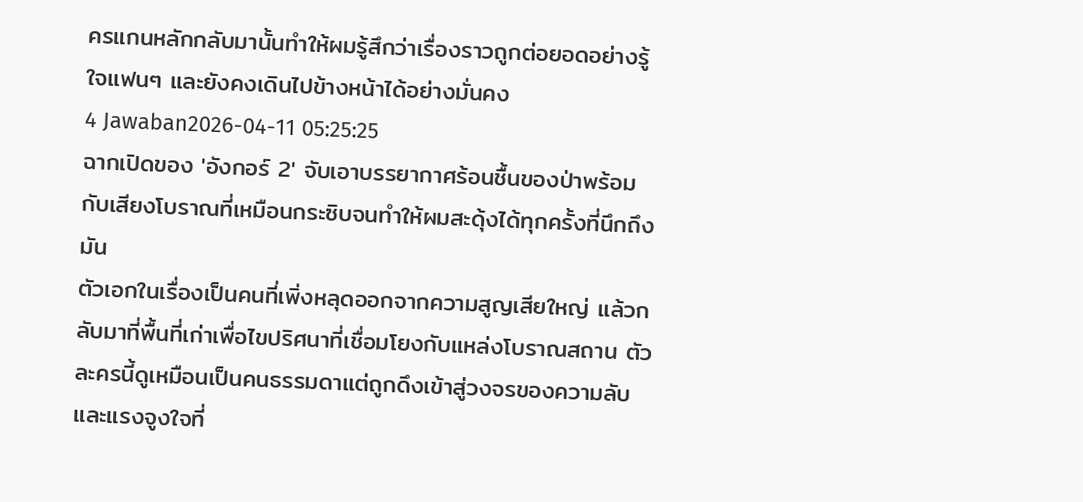ครแกนหลักกลับมานั้นทำให้ผมรู้สึกว่าเรื่องราวถูกต่อยอดอย่างรู้ใจแฟนๆ และยังคงเดินไปข้างหน้าได้อย่างมั่นคง
4 Jawaban2026-04-11 05:25:25
ฉากเปิดของ 'อังกอร์ 2' จับเอาบรรยากาศร้อนชื้นของป่าพร้อมกับเสียงโบราณที่เหมือนกระซิบจนทำให้ผมสะดุ้งได้ทุกครั้งที่นึกถึงมัน
ตัวเอกในเรื่องเป็นคนที่เพิ่งหลุดออกจากความสูญเสียใหญ่ แล้วกลับมาที่พื้นที่เก่าเพื่อไขปริศนาที่เชื่อมโยงกับแหล่งโบราณสถาน ตัวละครนี้ดูเหมือนเป็นคนธรรมดาแต่ถูกดึงเข้าสู่วงจรของความลับและแรงจูงใจที่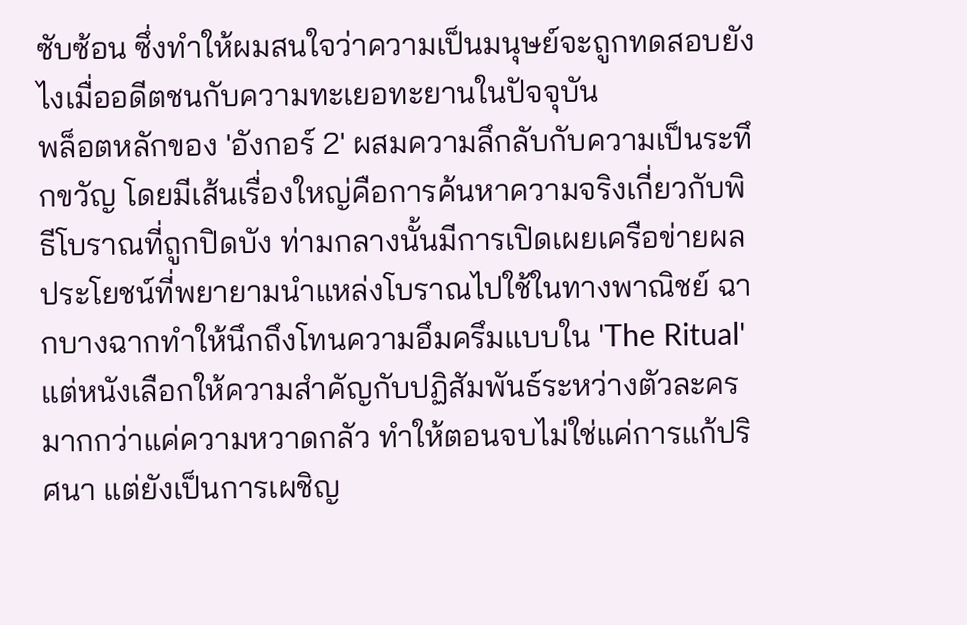ซับซ้อน ซึ่งทำให้ผมสนใจว่าความเป็นมนุษย์จะถูกทดสอบยังไงเมื่ออดีตชนกับความทะเยอทะยานในปัจจุบัน
พล็อตหลักของ 'อังกอร์ 2' ผสมความลึกลับกับความเป็นระทึกขวัญ โดยมีเส้นเรื่องใหญ่คือการค้นหาความจริงเกี่ยวกับพิธีโบราณที่ถูกปิดบัง ท่ามกลางนั้นมีการเปิดเผยเครือข่ายผลประโยชน์ที่พยายามนำแหล่งโบราณไปใช้ในทางพาณิชย์ ฉากบางฉากทำให้นึกถึงโทนความอึมครึมแบบใน 'The Ritual' แต่หนังเลือกให้ความสำคัญกับปฏิสัมพันธ์ระหว่างตัวละครมากกว่าแค่ความหวาดกลัว ทำให้ตอนจบไม่ใช่แค่การแก้ปริศนา แต่ยังเป็นการเผชิญ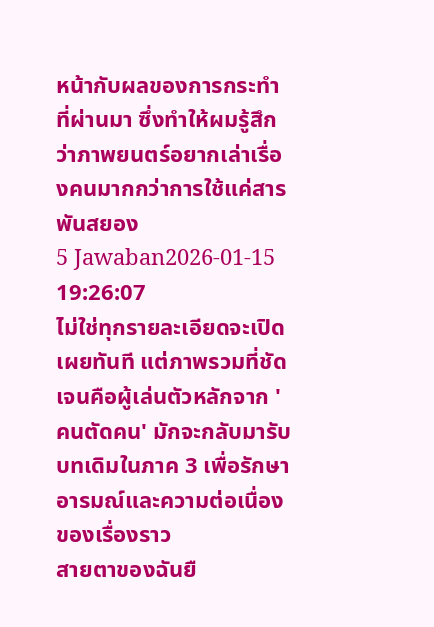หน้ากับผลของการกระทำที่ผ่านมา ซึ่งทำให้ผมรู้สึกว่าภาพยนตร์อยากเล่าเรื่องคนมากกว่าการใช้แค่สารพันสยอง
5 Jawaban2026-01-15 19:26:07
ไม่ใช่ทุกรายละเอียดจะเปิดเผยทันที แต่ภาพรวมที่ชัดเจนคือผู้เล่นตัวหลักจาก 'คนตัดคน' มักจะกลับมารับบทเดิมในภาค 3 เพื่อรักษาอารมณ์และความต่อเนื่องของเรื่องราว
สายตาของฉันยื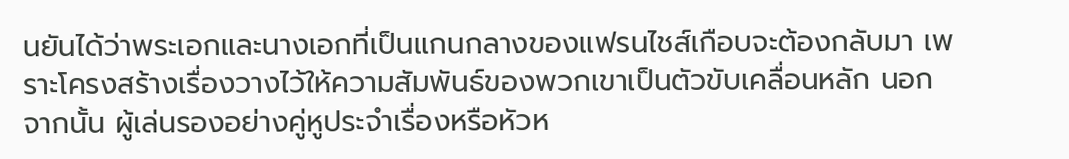นยันได้ว่าพระเอกและนางเอกที่เป็นแกนกลางของแฟรนไชส์เกือบจะต้องกลับมา เพราะโครงสร้างเรื่องวางไว้ให้ความสัมพันธ์ของพวกเขาเป็นตัวขับเคลื่อนหลัก นอกจากนั้น ผู้เล่นรองอย่างคู่หูประจำเรื่องหรือหัวห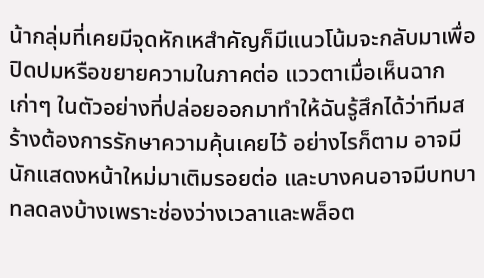น้ากลุ่มที่เคยมีจุดหักเหสำคัญก็มีแนวโน้มจะกลับมาเพื่อปิดปมหรือขยายความในภาคต่อ แววตาเมื่อเห็นฉากเก่าๆ ในตัวอย่างที่ปล่อยออกมาทำให้ฉันรู้สึกได้ว่าทีมสร้างต้องการรักษาความคุ้นเคยไว้ อย่างไรก็ตาม อาจมีนักแสดงหน้าใหม่มาเติมรอยต่อ และบางคนอาจมีบทบาทลดลงบ้างเพราะช่องว่างเวลาและพล็อต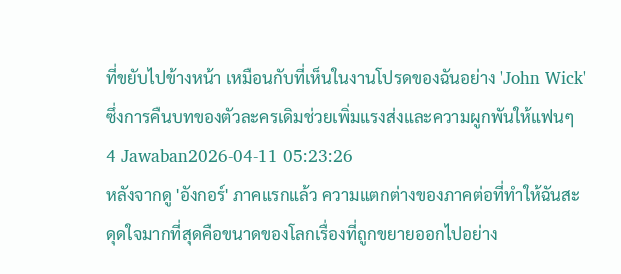ที่ขยับไปข้างหน้า เหมือนกับที่เห็นในงานโปรดของฉันอย่าง 'John Wick' ซึ่งการคืนบทของตัวละครเดิมช่วยเพิ่มแรงส่งและความผูกพันให้แฟนๆ
4 Jawaban2026-04-11 05:23:26
หลังจากดู 'อังกอร์' ภาคแรกแล้ว ความแตกต่างของภาคต่อที่ทำให้ฉันสะดุดใจมากที่สุดคือขนาดของโลกเรื่องที่ถูกขยายออกไปอย่าง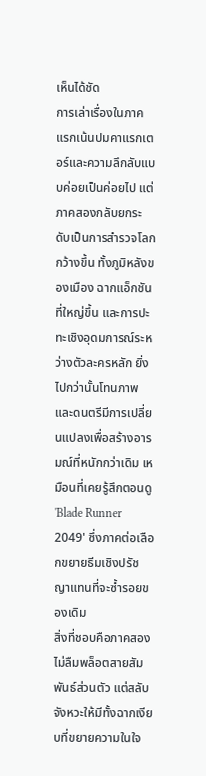เห็นได้ชัด
การเล่าเรื่องในภาคแรกเน้นปมคาแรกเตอร์และความลึกลับแบบค่อยเป็นค่อยไป แต่ภาคสองกลับยกระดับเป็นการสำรวจโลกกว้างขึ้น ทั้งภูมิหลังของเมือง ฉากแอ็กชันที่ใหญ่ขึ้น และการปะทะเชิงอุดมการณ์ระหว่างตัวละครหลัก ยิ่งไปกว่านั้นโทนภาพและดนตรีมีการเปลี่ยนแปลงเพื่อสร้างอารมณ์ที่หนักกว่าเดิม เหมือนที่เคยรู้สึกตอนดู 'Blade Runner 2049' ซึ่งภาคต่อเลือกขยายธีมเชิงปรัชญาแทนที่จะซ้ำรอยของเดิม
สิ่งที่ชอบคือภาคสองไม่ลืมพล็อตสายสัมพันธ์ส่วนตัว แต่สลับจังหวะให้มีทั้งฉากเงียบที่ขยายความในใจ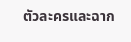ตัวละครและฉาก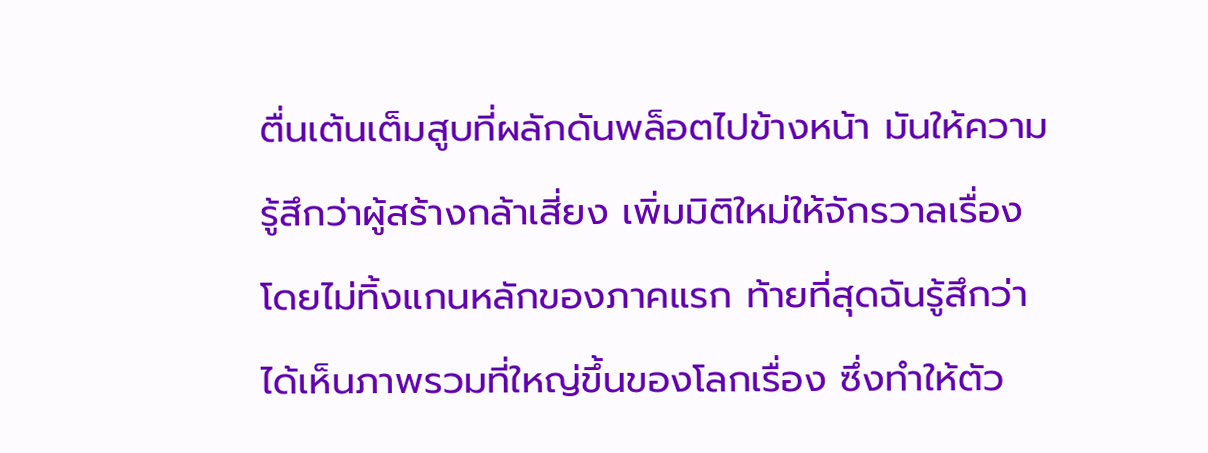ตื่นเต้นเต็มสูบที่ผลักดันพล็อตไปข้างหน้า มันให้ความรู้สึกว่าผู้สร้างกล้าเสี่ยง เพิ่มมิติใหม่ให้จักรวาลเรื่องโดยไม่ทิ้งแกนหลักของภาคแรก ท้ายที่สุดฉันรู้สึกว่าได้เห็นภาพรวมที่ใหญ่ขึ้นของโลกเรื่อง ซึ่งทำให้ตัว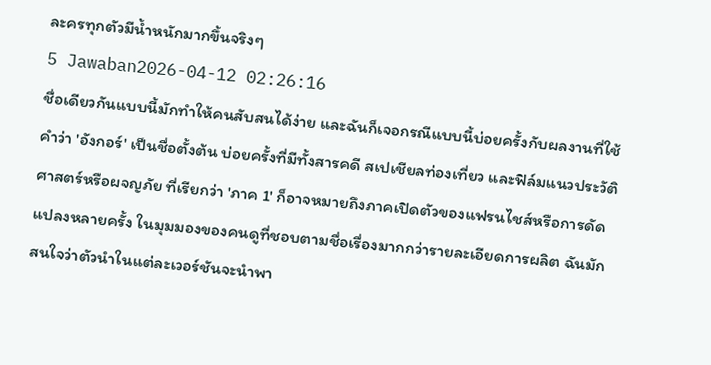ละครทุกตัวมีน้ำหนักมากขึ้นจริงๆ
5 Jawaban2026-04-12 02:26:16
ชื่อเดียวกันแบบนี้มักทำให้คนสับสนได้ง่าย และฉันก็เจอกรณีแบบนี้บ่อยครั้งกับผลงานที่ใช้คำว่า 'อังกอร์' เป็นชื่อตั้งต้น บ่อยครั้งที่มีทั้งสารคดี สเปเชียลท่องเที่ยว และฟิล์มแนวประวัติศาสตร์หรือผจญภัย ที่เรียกว่า 'ภาค 1' ก็อาจหมายถึงภาคเปิดตัวของแฟรนไชส์หรือการดัดแปลงหลายครั้ง ในมุมมองของคนดูที่ชอบตามชื่อเรื่องมากกว่ารายละเอียดการผลิต ฉันมักสนใจว่าตัวนำในแต่ละเวอร์ชันจะนำพา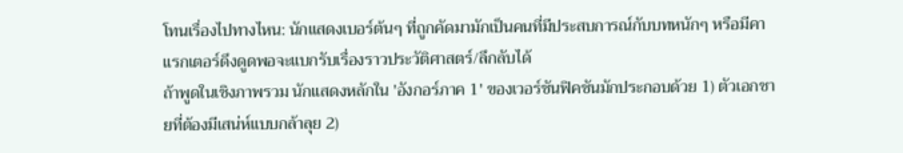โทนเรื่องไปทางไหน: นักแสดงเบอร์ต้นๆ ที่ถูกคัดมามักเป็นคนที่มีประสบการณ์กับบทหนักๆ หรือมีคาแรกเตอร์ดึงดูดพอจะแบกรับเรื่องราวประวัติศาสตร์/ลึกลับได้
ถ้าพูดในเชิงภาพรวม นักแสดงหลักใน 'อังกอร์ภาค 1' ของเวอร์ชันฟิคชันมักประกอบด้วย 1) ตัวเอกชายที่ต้องมีเสน่ห์แบบกล้าลุย 2)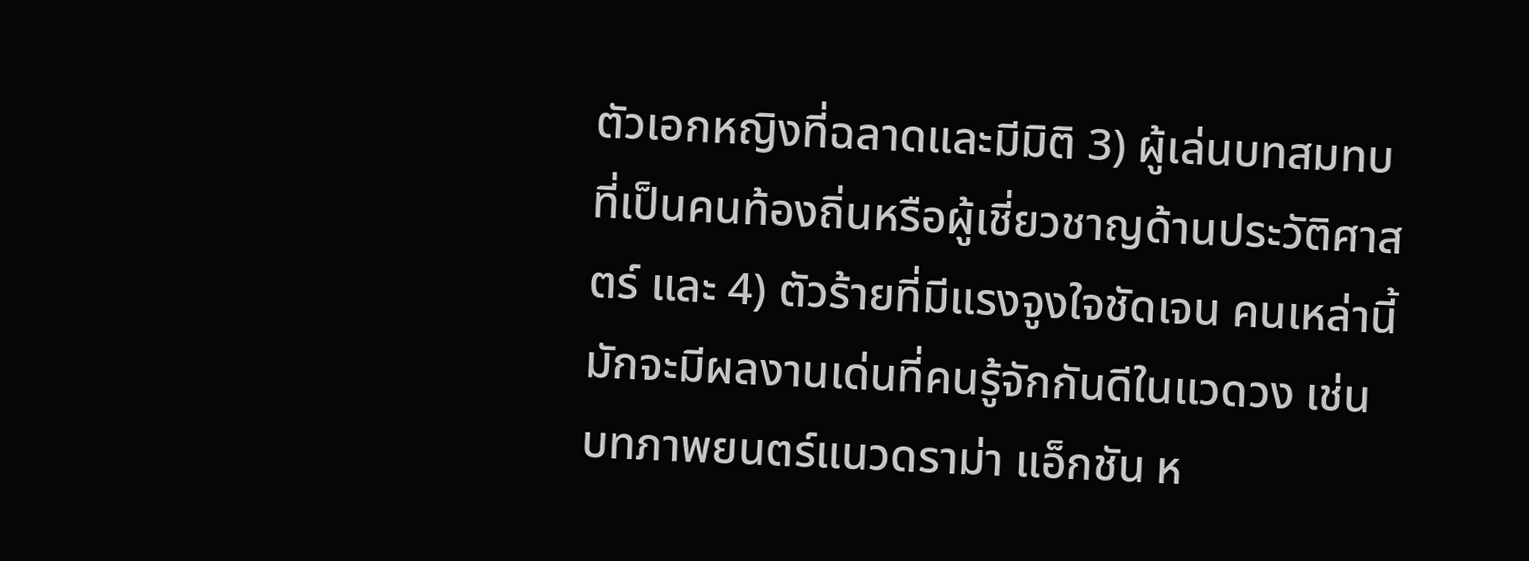ตัวเอกหญิงที่ฉลาดและมีมิติ 3) ผู้เล่นบทสมทบที่เป็นคนท้องถิ่นหรือผู้เชี่ยวชาญด้านประวัติศาสตร์ และ 4) ตัวร้ายที่มีแรงจูงใจชัดเจน คนเหล่านี้มักจะมีผลงานเด่นที่คนรู้จักกันดีในแวดวง เช่น บทภาพยนตร์แนวดราม่า แอ็กชัน ห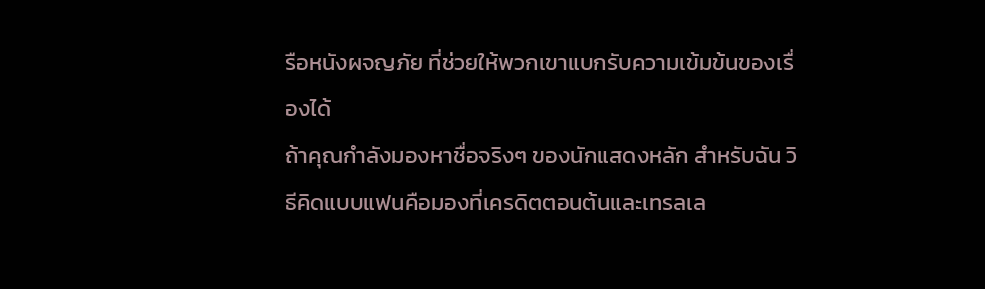รือหนังผจญภัย ที่ช่วยให้พวกเขาแบกรับความเข้มข้นของเรื่องได้
ถ้าคุณกำลังมองหาชื่อจริงๆ ของนักแสดงหลัก สำหรับฉัน วิธีคิดแบบแฟนคือมองที่เครดิตตอนต้นและเทรลเล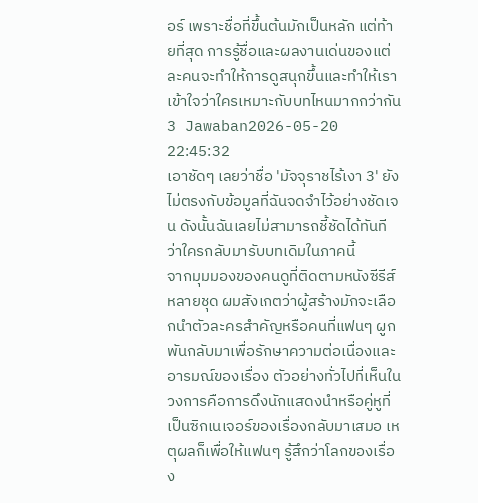อร์ เพราะชื่อที่ขึ้นต้นมักเป็นหลัก แต่ท้ายที่สุด การรู้ชื่อและผลงานเด่นของแต่ละคนจะทำให้การดูสนุกขึ้นและทำให้เราเข้าใจว่าใครเหมาะกับบทไหนมากกว่ากัน
3 Jawaban2026-05-20 22:45:32
เอาชัดๆ เลยว่าชื่อ 'มัจจุราชไร้เงา 3' ยังไม่ตรงกับข้อมูลที่ฉันจดจำไว้อย่างชัดเจน ดังนั้นฉันเลยไม่สามารถชี้ชัดได้ทันทีว่าใครกลับมารับบทเดิมในภาคนี้
จากมุมมองของคนดูที่ติดตามหนังซีรีส์หลายชุด ผมสังเกตว่าผู้สร้างมักจะเลือกนำตัวละครสำคัญหรือคนที่แฟนๆ ผูกพันกลับมาเพื่อรักษาความต่อเนื่องและอารมณ์ของเรื่อง ตัวอย่างทั่วไปที่เห็นในวงการคือการดึงนักแสดงนำหรือคู่หูที่เป็นซิกเนเจอร์ของเรื่องกลับมาเสมอ เหตุผลก็เพื่อให้แฟนๆ รู้สึกว่าโลกของเรื่อง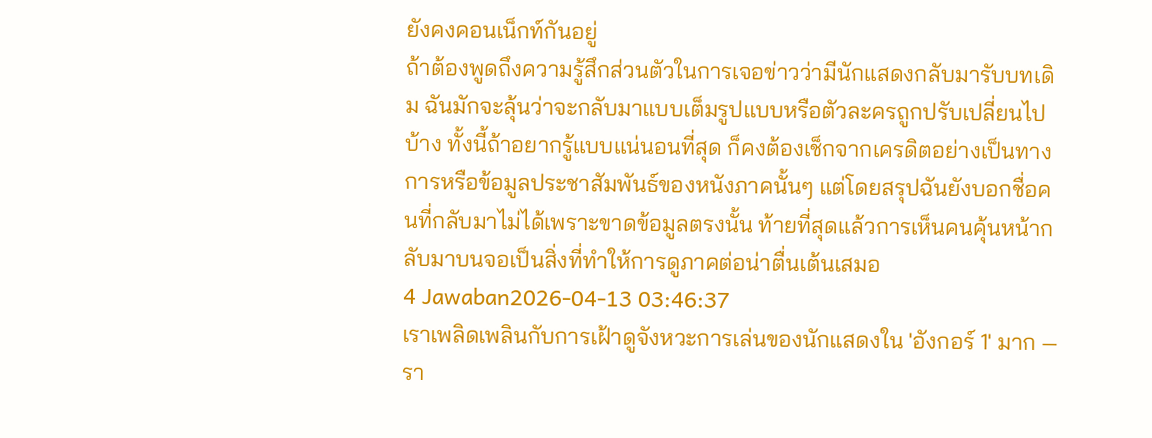ยังคงคอนเน็กท์กันอยู่
ถ้าต้องพูดถึงความรู้สึกส่วนตัวในการเจอข่าวว่ามีนักแสดงกลับมารับบทเดิม ฉันมักจะลุ้นว่าจะกลับมาแบบเต็มรูปแบบหรือตัวละครถูกปรับเปลี่ยนไปบ้าง ทั้งนี้ถ้าอยากรู้แบบแน่นอนที่สุด ก็คงต้องเช็กจากเครดิตอย่างเป็นทางการหรือข้อมูลประชาสัมพันธ์ของหนังภาคนั้นๆ แต่โดยสรุปฉันยังบอกชื่อคนที่กลับมาไม่ได้เพราะขาดข้อมูลตรงนั้น ท้ายที่สุดแล้วการเห็นคนคุ้นหน้ากลับมาบนจอเป็นสิ่งที่ทำให้การดูภาคต่อน่าตื่นเต้นเสมอ
4 Jawaban2026-04-13 03:46:37
เราเพลิดเพลินกับการเฝ้าดูจังหวะการเล่นของนักแสดงใน 'อังกอร์ 1' มาก — รา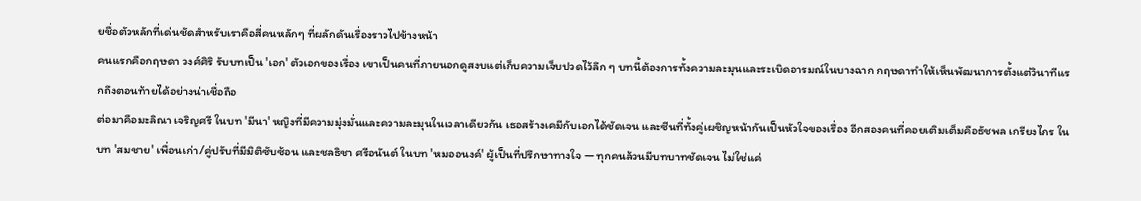ยชื่อตัวหลักที่เด่นชัดสำหรับเราคือสี่คนหลักๆ ที่ผลักดันเรื่องราวไปข้างหน้า
คนแรกคือกฤษดา วงศ์ศิริ รับบทเป็น 'เอก' ตัวเอกของเรื่อง เขาเป็นคนที่ภายนอกดูสงบแต่เก็บความเจ็บปวดไว้ลึก ๆ บทนี้ต้องการทั้งความละมุนและระเบิดอารมณ์ในบางฉาก กฤษดาทำให้เห็นพัฒนาการตั้งแต่วินาทีแรกถึงตอนท้ายได้อย่างน่าเชื่อถือ
ต่อมาคือมะลิณา เจริญศรี ในบท 'มีนา' หญิงที่มีความมุ่งมั่นและความละมุนในเวลาเดียวกัน เธอสร้างเคมีกับเอกได้ชัดเจน และซีนที่ทั้งคู่เผชิญหน้ากันเป็นหัวใจของเรื่อง อีกสองคนที่คอยเติมเต็มคือธัชพล เกรียงไกร ในบท 'สมชาย' เพื่อนเก่า/คู่ปรับที่มีมิติซับซ้อน และชลธิชา ศรีอนันต์ ในบท 'หมออนงค์' ผู้เป็นที่ปรึกษาทางใจ — ทุกคนล้วนมีบทบาทชัดเจน ไม่ใช่แค่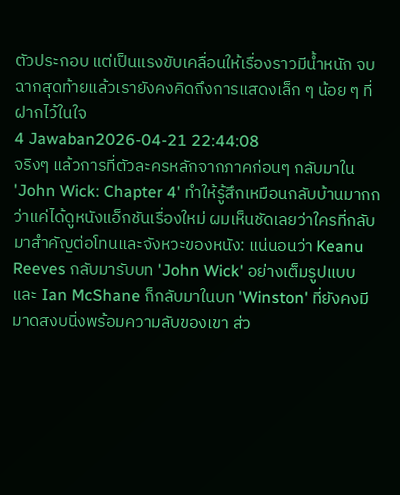ตัวประกอบ แต่เป็นแรงขับเคลื่อนให้เรื่องราวมีน้ำหนัก จบฉากสุดท้ายแล้วเรายังคงคิดถึงการแสดงเล็ก ๆ น้อย ๆ ที่ฝากไว้ในใจ
4 Jawaban2026-04-21 22:44:08
จริงๆ แล้วการที่ตัวละครหลักจากภาคก่อนๆ กลับมาใน 'John Wick: Chapter 4' ทำให้รู้สึกเหมือนกลับบ้านมากกว่าแค่ได้ดูหนังแอ็กชันเรื่องใหม่ ผมเห็นชัดเลยว่าใครที่กลับมาสำคัญต่อโทนและจังหวะของหนัง: แน่นอนว่า Keanu Reeves กลับมารับบท 'John Wick' อย่างเต็มรูปแบบ และ Ian McShane ก็กลับมาในบท 'Winston' ที่ยังคงมีมาดสงบนิ่งพร้อมความลับของเขา ส่ว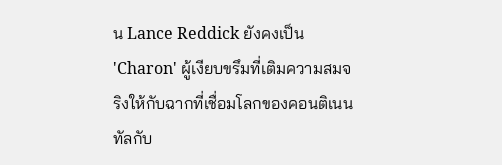น Lance Reddick ยังคงเป็น 'Charon' ผู้เงียบขรึมที่เติมความสมจริงให้กับฉากที่เชื่อมโลกของคอนติเนนทัลกับ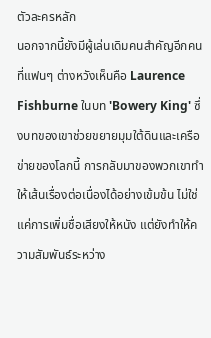ตัวละครหลัก
นอกจากนี้ยังมีผู้เล่นเดิมคนสำคัญอีกคนที่แฟนๆ ต่างหวังเห็นคือ Laurence Fishburne ในบท 'Bowery King' ซึ่งบทของเขาช่วยขยายมุมใต้ดินและเครือข่ายของโลกนี้ การกลับมาของพวกเขาทำให้เส้นเรื่องต่อเนื่องได้อย่างเข้มข้น ไม่ใช่แค่การเพิ่มชื่อเสียงให้หนัง แต่ยังทำให้ความสัมพันธ์ระหว่าง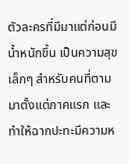ตัวละครที่มีมาแต่ก่อนมีน้ำหนักขึ้น เป็นความสุขเล็กๆ สำหรับคนที่ตามมาตั้งแต่ภาคแรก และทำให้ฉากปะทะมีความห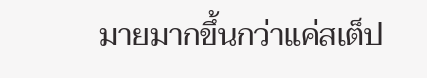มายมากขึ้นกว่าแค่สเต็ป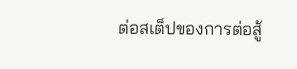ต่อสเต็ปของการต่อสู้